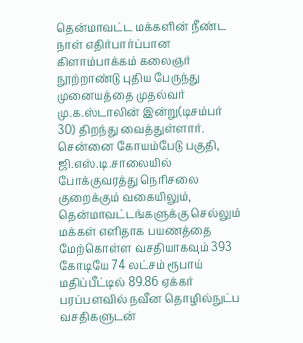தென்மாவட்ட மக்களின் நீண்ட நாள் எதிர்பார்ப்பான கிளாம்பாக்கம் கலைஞர் நூற்றாண்டு புதிய பேருந்து முனையத்தை முதல்வர் மு.க.ஸ்டாலின் இன்று(டிசம்பர் 30) திறந்து வைத்துள்ளார்.
சென்னை கோயம்பேடு பகுதி, ஜி.எஸ்.டி.சாலையில் போக்குவரத்து நெரிசலை குறைக்கும் வகையிலும், தென்மாவட்டங்களுக்கு செல்லும் மக்கள் எளிதாக பயணத்தை மேற்கொள்ள வசதியாகவும் 393 கோடியே 74 லட்சம் ரூபாய் மதிப்பீட்டில் 89.86 ஏக்கர் பரப்பளவில் நவீன தொழில்நுட்ப வசதிகளுடன்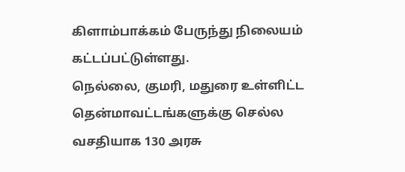கிளாம்பாக்கம் பேருந்து நிலையம் கட்டப்பட்டுள்ளது.
நெல்லை, குமரி, மதுரை உள்ளிட்ட தென்மாவட்டங்களுக்கு செல்ல வசதியாக 130 அரசு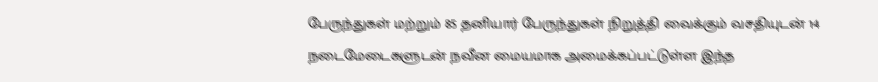பேருந்துகள் மற்றும் 85 தனியார் பேருந்துகள் நிறுத்தி வைக்கும் வசதியுடன் 14 நடைமேடைகளுடன் நவீன மையமாக அமைக்கப்பட்டுள்ள இந்த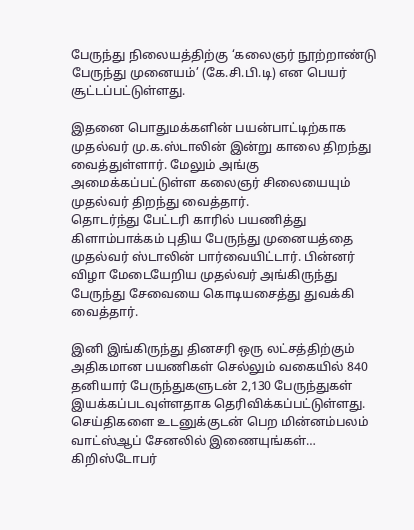பேருந்து நிலையத்திற்கு ‘கலைஞர் நூற்றாண்டு பேருந்து முனையம்’ (கே.சி.பி.டி) என பெயர் சூட்டப்பட்டுள்ளது.

இதனை பொதுமக்களின் பயன்பாட்டிற்காக முதல்வர் மு.க.ஸ்டாலின் இன்று காலை திறந்து வைத்துள்ளார். மேலும் அங்கு அமைக்கப்பட்டுள்ள கலைஞர் சிலையையும் முதல்வர் திறந்து வைத்தார்.
தொடர்ந்து பேட்டரி காரில் பயணித்து கிளாம்பாக்கம் புதிய பேருந்து முனையத்தை முதல்வர் ஸ்டாலின் பார்வையிட்டார். பின்னர் விழா மேடையேறிய முதல்வர் அங்கிருந்து பேருந்து சேவையை கொடியசைத்து துவக்கி வைத்தார்.

இனி இங்கிருந்து தினசரி ஒரு லட்சத்திற்கும் அதிகமான பயணிகள் செல்லும் வகையில் 840 தனியார் பேருந்துகளுடன் 2,130 பேருந்துகள் இயக்கப்படவுள்ளதாக தெரிவிக்கப்பட்டுள்ளது.
செய்திகளை உடனுக்குடன் பெற மின்னம்பலம் வாட்ஸ்ஆப் சேனலில் இணையுங்கள்…
கிறிஸ்டோபர்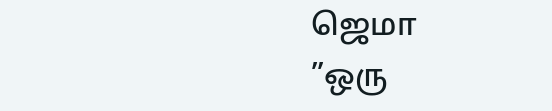ஜெமா
”ஒரு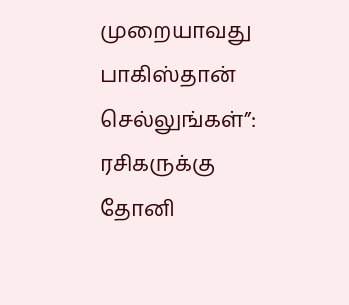முறையாவது பாகிஸ்தான் செல்லுங்கள்”: ரசிகருக்கு தோனி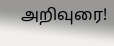அறிவுரை!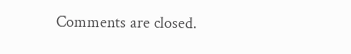Comments are closed.